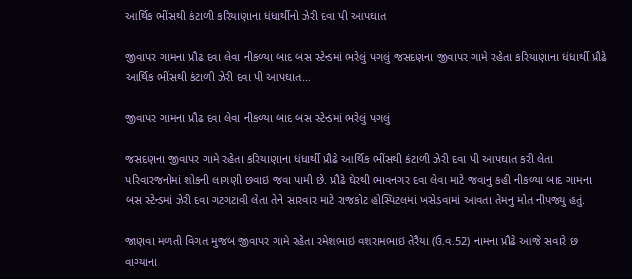આર્થિક ભીંસથી કંટાળી કરિયાણાના ધંધાર્થીનો ઝેરી દવા પી આપઘાત

જીવાપર ગામના પ્રૌઢ દવા લેવા નીકળ્યા બાદ બસ સ્ટેન્ડમાં ભરેલું પગલું જસદણના જીવાપર ગામે રહેતા કરિયાણાના ધંધાર્થી પ્રૌઢે આર્થિક ભીંસથી કંટાળી ઝેરી દવા પી આપઘાત…

જીવાપર ગામના પ્રૌઢ દવા લેવા નીકળ્યા બાદ બસ સ્ટેન્ડમાં ભરેલું પગલું

જસદણના જીવાપર ગામે રહેતા કરિયાણાના ધંધાર્થી પ્રૌઢે આર્થિક ભીંસથી કંટાળી ઝેરી દવા પી આપઘાત કરી લેતા પરિવારજનોમાં શોકની લાગણી છવાઇ જવા પામી છે. પ્રૌઢે ઘેરથી ભાવનગર દવા લેવા માટે જવાનુ કહી નીકળ્યા બાદ ગામના બસ સ્ટેન્ડમાં ઝેરી દવા ગટગટાવી લેતા તેને સારવાર માટે રાજકોટ હોસ્પિટલમાં ખસેડવામાં આવતા તેમનુ મોત નીપજ્યુ હતું.

જાણવા મળતી વિગત મુજબ જીવાપર ગામે રહેતા રમેશભાઇ વશરામભાઇ તેરૈયા (ઉ.વ.52) નામના પ્રૌઢે આજે સવારે છ વાગ્યાના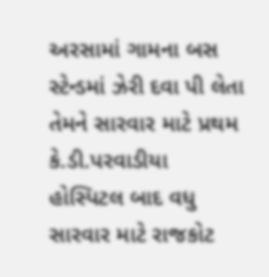અરસામાં ગામના બસ સ્ટેન્ડમાં ઝેરી દવા પી લેતા તેમને સારવાર માટે પ્રથમ કે.ડી.પરવાડીયા હોસ્પિટલ બાદ વધુ સારવાર માટે રાજકોટ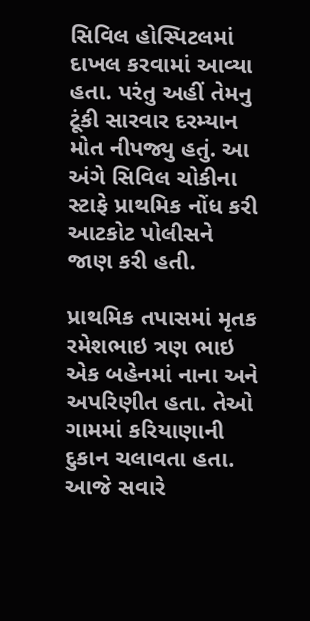સિવિલ હોસ્પિટલમાં દાખલ કરવામાં આવ્યા હતા. પરંતુ અહીં તેમનુ ટૂંકી સારવાર દરમ્યાન મોત નીપજ્યુ હતું. આ અંગે સિવિલ ચોકીના સ્ટાફે પ્રાથમિક નોંધ કરી આટકોટ પોલીસને જાણ કરી હતી.

પ્રાથમિક તપાસમાં મૃતક રમેશભાઇ ત્રણ ભાઇ એક બહેનમાં નાના અને અપરિણીત હતા. તેઓ ગામમાં કરિયાણાની દુકાન ચલાવતા હતા. આજે સવારે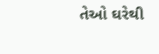તેઓ ઘરેથી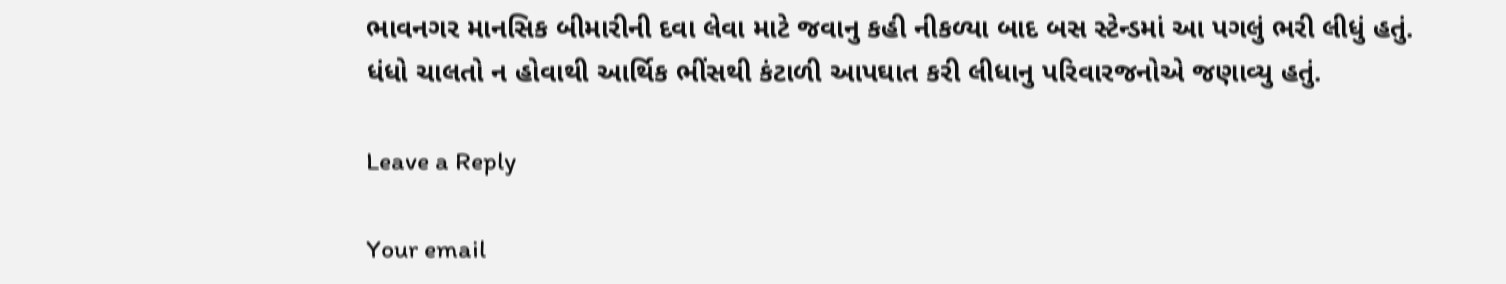ભાવનગર માનસિક બીમારીની દવા લેવા માટે જવાનુ કહી નીકળ્યા બાદ બસ સ્ટેન્ડમાં આ પગલું ભરી લીધું હતું. ધંધો ચાલતો ન હોવાથી આર્થિક ભીંસથી કંટાળી આપઘાત કરી લીધાનુ પરિવારજનોએ જણાવ્યુ હતું.

Leave a Reply

Your email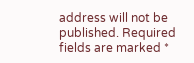address will not be published. Required fields are marked *